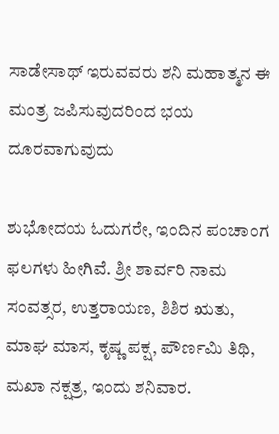ಸಾಡೇಸಾಥ್ ಇರುವವರು ಶನಿ ಮಹಾತ್ಮನ ಈ ಮಂತ್ರ ಜಪಿಸುವುದರಿಂದ ಭಯ ದೂರವಾಗುವುದು

ಶುಭೋದಯ ಓದುಗರೇ, ಇಂದಿನ ಪಂಚಾಂಗ ಫಲಗಳು ಹೀಗಿವೆ. ಶ್ರೀ ಶಾರ್ವರಿ ನಾಮ ಸಂವತ್ಸರ, ಉತ್ತರಾಯಣ, ಶಿಶಿರ ಋತು, ಮಾಘ ಮಾಸ, ಕೃಷ್ಣ ಪಕ್ಷ, ಪೌರ್ಣಮಿ ತಿಥಿ, ಮಖಾ ನಕ್ಷತ್ರ, ಇಂದು ಶನಿವಾರ.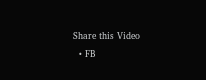Share this Video
  • FB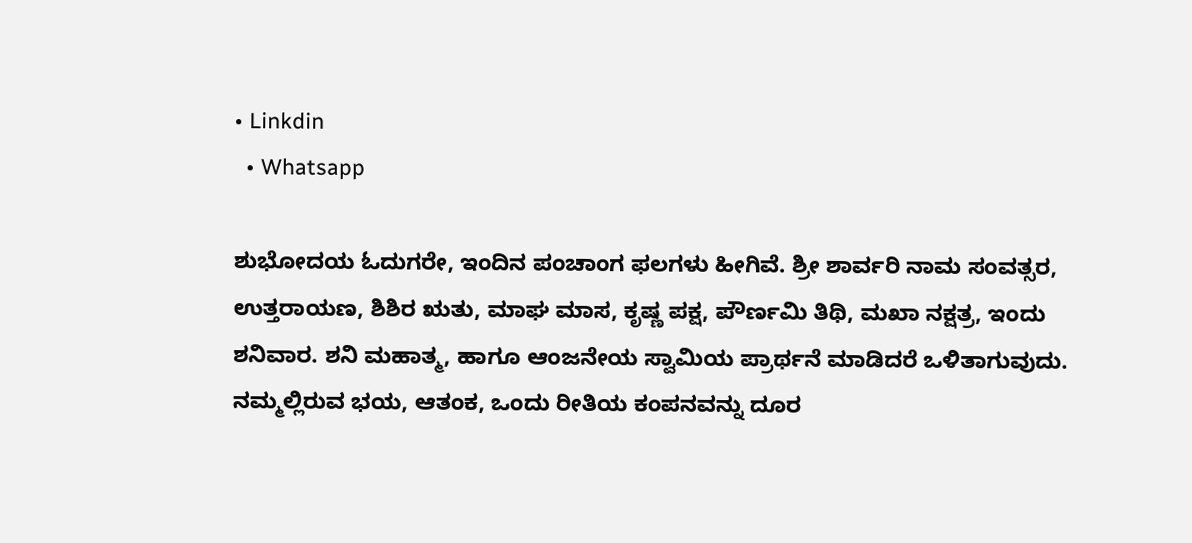• Linkdin
  • Whatsapp

ಶುಭೋದಯ ಓದುಗರೇ, ಇಂದಿನ ಪಂಚಾಂಗ ಫಲಗಳು ಹೀಗಿವೆ. ಶ್ರೀ ಶಾರ್ವರಿ ನಾಮ ಸಂವತ್ಸರ, ಉತ್ತರಾಯಣ, ಶಿಶಿರ ಋತು, ಮಾಘ ಮಾಸ, ಕೃಷ್ಣ ಪಕ್ಷ, ಪೌರ್ಣಮಿ ತಿಥಿ, ಮಖಾ ನಕ್ಷತ್ರ, ಇಂದು ಶನಿವಾರ. ಶನಿ ಮಹಾತ್ಮ, ಹಾಗೂ ಆಂಜನೇಯ ಸ್ವಾಮಿಯ ಪ್ರಾರ್ಥನೆ ಮಾಡಿದರೆ ಒಳಿತಾಗುವುದು. ನಮ್ಮಲ್ಲಿರುವ ಭಯ, ಆತಂಕ, ಒಂದು ರೀತಿಯ ಕಂಪನವನ್ನು ದೂರ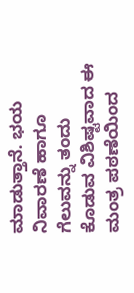ಮಾಡುತ್ತಾನೆ. ಭಯ ನಿವಾರಣೆ ಹಾಗೂ ಗೆಲುವನ್ನು ತಂದು ಕೊಡುವ ವಿಶಿಷ್ಟವಾದ ಈ ಮಂತ್ರ ಪಠಣೆಯಿಂದ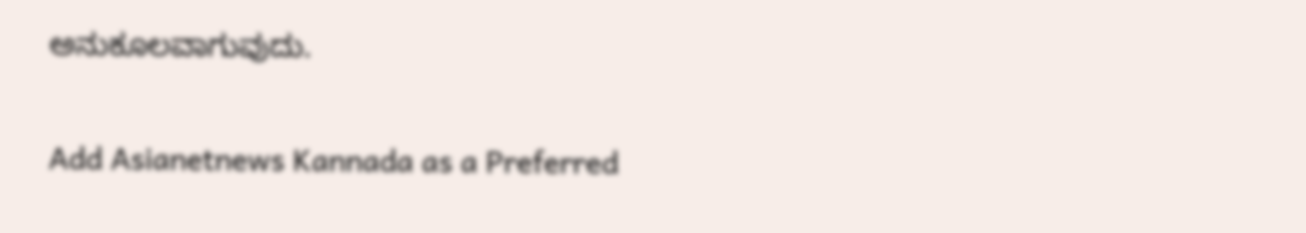ಅನುಕೂಲವಾಗುವುದು.

Add Asianetnews Kannada as a Preferred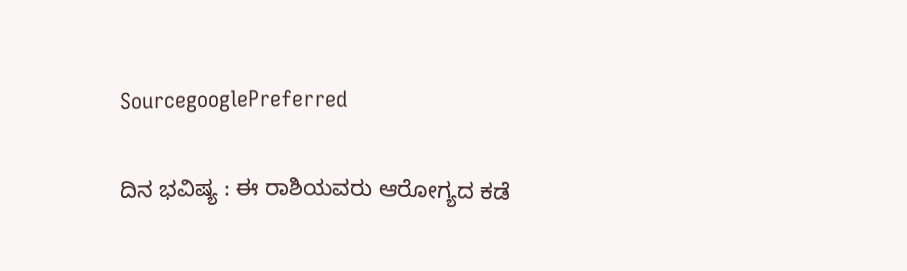SourcegooglePreferred

ದಿನ ಭವಿಷ್ಯ : ಈ ರಾಶಿಯವರು ಆರೋಗ್ಯದ ಕಡೆ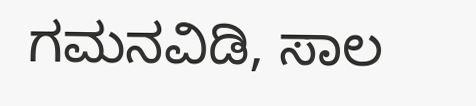ಗಮನವಿಡಿ, ಸಾಲ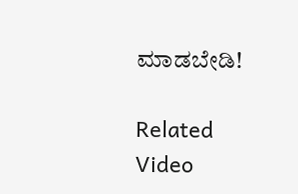ಮಾಡಬೇಡಿ!

Related Video